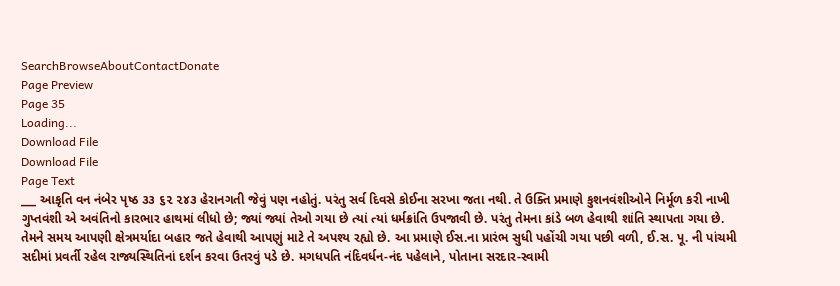SearchBrowseAboutContactDonate
Page Preview
Page 35
Loading...
Download File
Download File
Page Text
___ આકૃતિ વન નંબેર પૃષ્ઠ ૩૩ ૬૨ ૨૪૩ હેરાનગતી જેવું પણ નહોતું. પરંતુ સર્વ દિવસે કોઈના સરખા જતા નથી. તે ઉક્તિ પ્રમાણે કુશનવંશીઓને નિર્મૂળ કરી નાખી ગુપ્તવંશી એ અવંતિનો કારભાર હાથમાં લીધો છે; જ્યાં જ્યાં તેઓ ગયા છે ત્યાં ત્યાં ધર્મક્રાંતિ ઉપજાવી છે. પરંતુ તેમના કાંડે બળ હેવાથી શાંતિ સ્થાપતા ગયા છે. તેમને સમય આપણી ક્ષેત્રમર્યાદા બહાર જતે હેવાથી આપણું માટે તે અપશ્ય રહ્યો છે. આ પ્રમાણે ઈસ.ના પ્રારંભ સુધી પહોંચી ગયા પછી વળી, ઈ.સ. પૂ. ની પાંચમી સદીમાં પ્રવર્તી રહેલ રાજ્યસ્થિતિનાં દર્શન કરવા ઉતરવું પડે છે. મગધપતિ નંદિવર્ધન-નંદ પહેલાને, પોતાના સરદાર-સ્વામી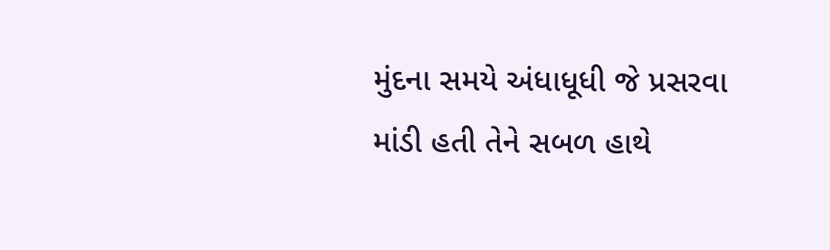મુંદના સમયે અંધાધૂધી જે પ્રસરવા માંડી હતી તેને સબળ હાથે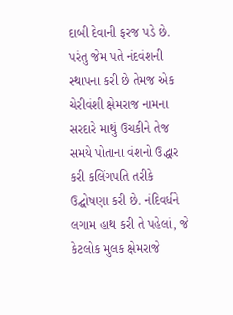દાબી દેવાની ફરજ પડે છે. પરંતુ જેમ પતે નંદવંશની સ્થાપના કરી છે તેમજ એક ચેરીવંશી ક્ષેમરાજ નામના સરદારે માથું ઉચકીને તેજ સમયે પોતાના વંશનો ઉદ્ધાર કરી કલિંગપતિ તરીકે ઉદ્ઘોષણા કરી છે. નંદિવર્ધને લગામ હાથ કરી તે પહેલાં, જે કેટલોક મુલક ક્ષેમરાજે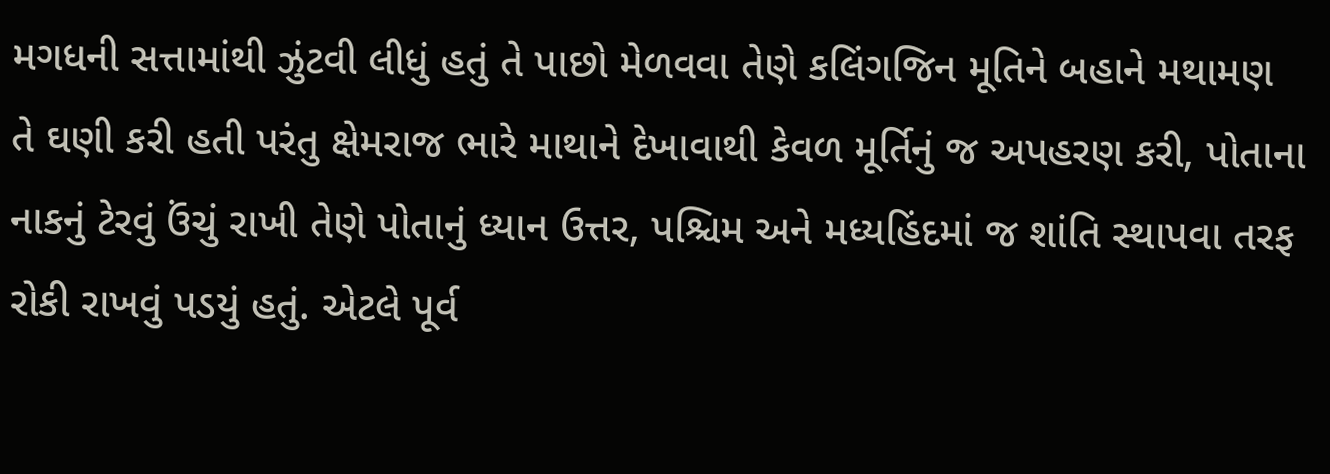મગધની સત્તામાંથી ઝુંટવી લીધું હતું તે પાછો મેળવવા તેણે કલિંગજિન મૂતિને બહાને મથામણ તે ઘણી કરી હતી પરંતુ ક્ષેમરાજ ભારે માથાને દેખાવાથી કેવળ મૂર્તિનું જ અપહરણ કરી, પોતાના નાકનું ટેરવું ઉંચું રાખી તેણે પોતાનું ધ્યાન ઉત્તર, પશ્ચિમ અને મધ્યહિંદમાં જ શાંતિ સ્થાપવા તરફ રોકી રાખવું પડયું હતું. એટલે પૂર્વ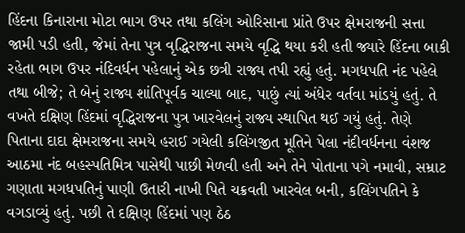હિંદના કિનારાના મોટા ભાગ ઉપર તથા કલિંગ ઓરિસાના પ્રાંતે ઉપર ક્ષેમરાજની સત્તા જામી પડી હતી, જેમાં તેના પુત્ર વૃદ્ધિરાજના સમયે વૃદ્ધિ થયા કરી હતી જ્યારે હિંદના બાકી રહેતા ભાગ ઉપર નંદિવર્ધન પહેલાનું એક છત્રી રાજ્ય તપી રહ્યું હતું. મગધપતિ નંદ પહેલે તથા બીજે; તે બેનું રાજ્ય શાંતિપૂર્વક ચાલ્યા બાદ, પાછું ત્યાં અંધેર વર્તવા માંડયું હતું. તે વખતે દક્ષિણ હિંદમાં વૃદ્ધિરાજના પુત્ર ખારવેલનું રાજ્ય સ્થાપિત થઈ ગયું હતું. તેણે પિતાના દાદા ક્ષેમરાજના સમયે હરાઈ ગયેલી કલિંગજીત મૂતિને પેલા નંદીવર્ધનના વંશજ આઠમા નંદ બહસ્પતિમિત્ર પાસેથી પાછી મેળવી હતી અને તેને પોતાના પગે નમાવી, સમ્રાટ ગણાતા મગધપતિનું પાણી ઉતારી નાખી પિતે ચક્રવતી ખારવેલ બની, કલિંગપતિને કે વગડાવ્યું હતું. પછી તે દક્ષિણ હિંદમાં પણ ઠેઠ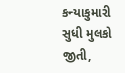કન્યાકુમારી સુધી મુલકો જીતી,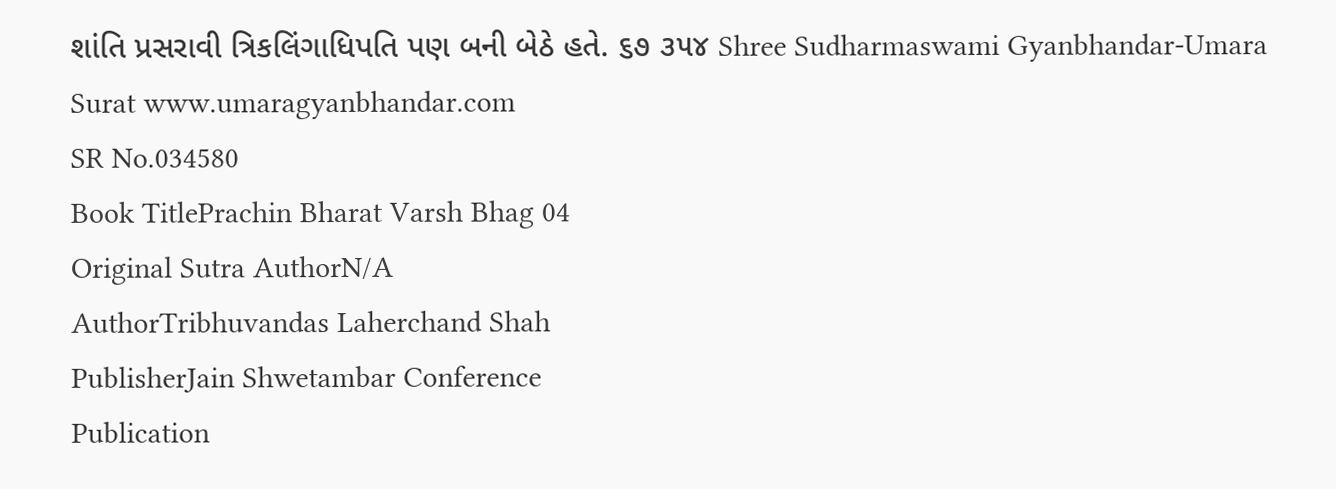શાંતિ પ્રસરાવી ત્રિકલિંગાધિપતિ પણ બની બેઠે હતે. ૬૭ ૩૫૪ Shree Sudharmaswami Gyanbhandar-Umara Surat www.umaragyanbhandar.com
SR No.034580
Book TitlePrachin Bharat Varsh Bhag 04
Original Sutra AuthorN/A
AuthorTribhuvandas Laherchand Shah
PublisherJain Shwetambar Conference
Publication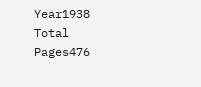Year1938
Total Pages476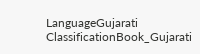LanguageGujarati
ClassificationBook_Gujarati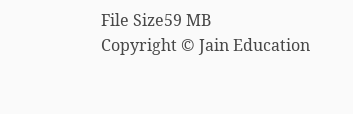File Size59 MB
Copyright © Jain Education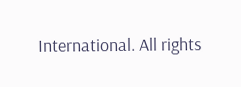International. All rights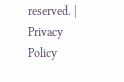reserved. | Privacy Policy